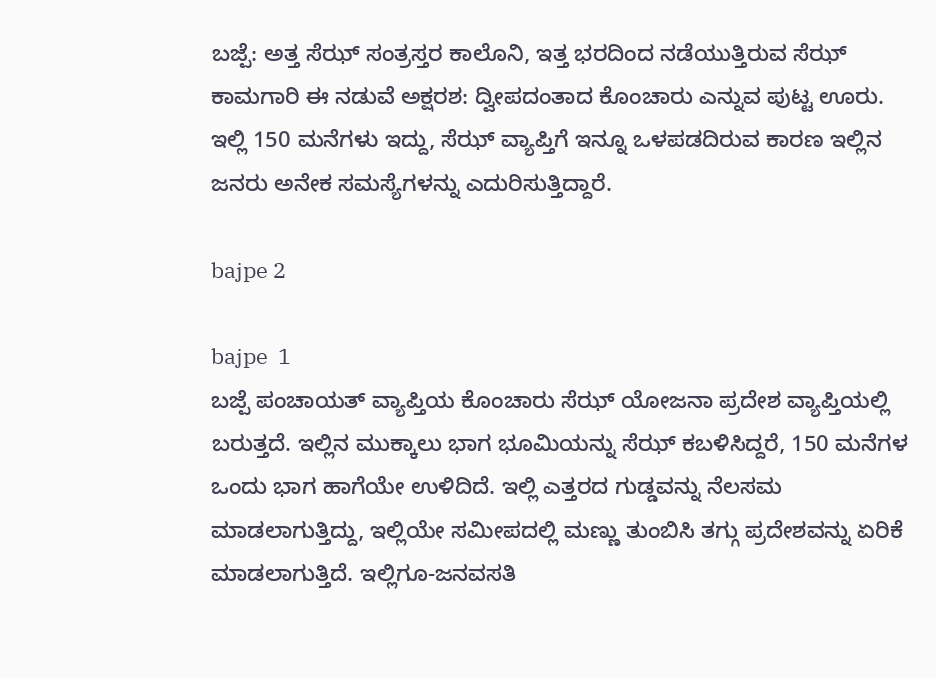ಬಜ್ಪೆ: ಅತ್ತ ಸೆಝ್ ಸಂತ್ರಸ್ತರ ಕಾಲೊನಿ, ಇತ್ತ ಭರದಿಂದ ನಡೆಯುತ್ತಿರುವ ಸೆಝ್ ಕಾಮಗಾರಿ ಈ ನಡುವೆ ಅಕ್ಷರಶ: ದ್ವೀಪದಂತಾದ ಕೊಂಚಾರು ಎನ್ನುವ ಪುಟ್ಟ ಊರು. ಇಲ್ಲಿ 150 ಮನೆಗಳು ಇದ್ದು, ಸೆಝ್ ವ್ಯಾಪ್ತಿಗೆ ಇನ್ನೂ ಒಳಪಡದಿರುವ ಕಾರಣ ಇಲ್ಲಿನ ಜನರು ಅನೇಕ ಸಮಸ್ಯೆಗಳನ್ನು ಎದುರಿಸುತ್ತಿದ್ದಾರೆ.

bajpe 2

bajpe  1
ಬಜ್ಪೆ ಪಂಚಾಯತ್ ವ್ಯಾಪ್ತಿಯ ಕೊಂಚಾರು ಸೆಝ್ ಯೋಜನಾ ಪ್ರದೇಶ ವ್ಯಾಪ್ತಿಯಲ್ಲಿ ಬರುತ್ತದೆ. ಇಲ್ಲಿನ ಮುಕ್ಕಾಲು ಭಾಗ ಭೂಮಿಯನ್ನು ಸೆಝ್ ಕಬಳಿಸಿದ್ದರೆ, 150 ಮನೆಗಳ ಒಂದು ಭಾಗ ಹಾಗೆಯೇ ಉಳಿದಿದೆ. ಇಲ್ಲಿ ಎತ್ತರದ ಗುಡ್ಡವನ್ನು ನೆಲಸಮ ಮಾಡಲಾಗುತ್ತಿದ್ದು, ಇಲ್ಲಿಯೇ ಸಮೀಪದಲ್ಲಿ ಮಣ್ಣು ತುಂಬಿಸಿ ತಗ್ಗು ಪ್ರದೇಶವನ್ನು ಏರಿಕೆ ಮಾಡಲಾಗುತ್ತಿದೆ. ಇಲ್ಲಿಗೂ-ಜನವಸತಿ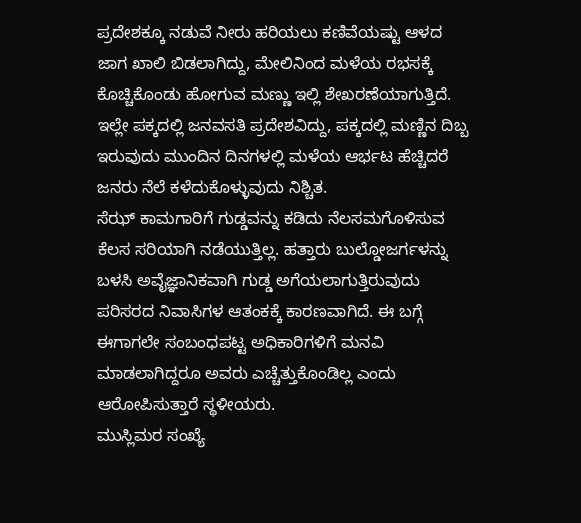ಪ್ರದೇಶಕ್ಕೂ ನಡುವೆ ನೀರು ಹರಿಯಲು ಕಣಿವೆಯಷ್ಟು ಆಳದ ಜಾಗ ಖಾಲಿ ಬಿಡಲಾಗಿದ್ದು, ಮೇಲಿನಿಂದ ಮಳೆಯ ರಭಸಕ್ಕೆ ಕೊಚ್ಚಿಕೊಂಡು ಹೋಗುವ ಮಣ್ಣು ಇಲ್ಲಿ ಶೇಖರಣೆಯಾಗುತ್ತಿದೆ. ಇಲ್ಲೇ ಪಕ್ಕದಲ್ಲಿ ಜನವಸತಿ ಪ್ರದೇಶವಿದ್ದು, ಪಕ್ಕದಲ್ಲಿ ಮಣ್ಣಿನ ದಿಬ್ಬ ಇರುವುದು ಮುಂದಿನ ದಿನಗಳಲ್ಲಿ ಮಳೆಯ ಆರ್ಭಟ ಹೆಚ್ಚಿದರೆ ಜನರು ನೆಲೆ ಕಳೆದುಕೊಳ್ಳುವುದು ನಿಶ್ಚಿತ.
ಸೆಝ್ ಕಾಮಗಾರಿಗೆ ಗುಡ್ಡವನ್ನು ಕಡಿದು ನೆಲಸಮಗೊಳಿಸುವ ಕೆಲಸ ಸರಿಯಾಗಿ ನಡೆಯುತ್ತಿಲ್ಲ. ಹತ್ತಾರು ಬುಲ್ಡೋಜರ್ಗಳನ್ನು ಬಳಸಿ ಅವೈಜ್ಞಾನಿಕವಾಗಿ ಗುಡ್ಡ ಅಗೆಯಲಾಗುತ್ತಿರುವುದು ಪರಿಸರದ ನಿವಾಸಿಗಳ ಆತಂಕಕ್ಕೆ ಕಾರಣವಾಗಿದೆ. ಈ ಬಗ್ಗೆ ಈಗಾಗಲೇ ಸಂಬಂಧಪಟ್ಟ ಅಧಿಕಾರಿಗಳಿಗೆ ಮನವಿ ಮಾಡಲಾಗಿದ್ದರೂ ಅವರು ಎಚ್ಚೆತ್ತುಕೊಂಡಿಲ್ಲ ಎಂದು ಆರೋಪಿಸುತ್ತಾರೆ ಸ್ಥಳೀಯರು.
ಮುಸ್ಲಿಮರ ಸಂಖ್ಯೆ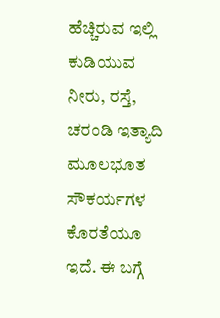ಹೆಚ್ಚಿರುವ ಇಲ್ಲಿ ಕುಡಿಯುವ ನೀರು, ರಸ್ತೆ, ಚರಂಡಿ ಇತ್ಯಾದಿ ಮೂಲಭೂತ ಸೌಕರ್ಯಗಳ ಕೊರತೆಯೂ ಇದೆ. ಈ ಬಗ್ಗೆ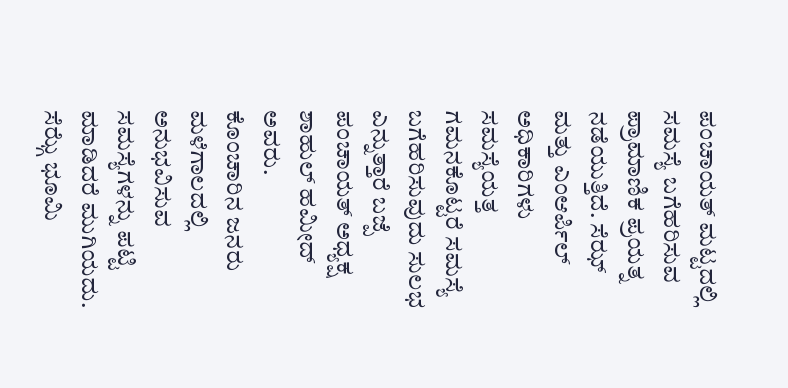ಪಂಚಾಯತ್ ಮಟ್ಟದಲ್ಲಿ ಸಮಸ್ಯೆ ಬಗೆಹರಿಸುವ ಪ್ರಾಮಾಣಿಕ ಪ್ರಯತ್ನ ನಡೆಯುತ್ತಿದೆ. ಸೆಝ್ ಮತ್ತು ಎಂಆರ್ಪಿಲ್ ಅಧಿಕಾರಿಗಳು ಸಮಸ್ಯೆಯತ್ತ ಗಮನಕೊಟ್ಟರೆ ಸಮಸ್ಯೆ ಬಗೆಹರಿಸುವುದು ಸುಲಭ ಎನ್ನುತ್ತಾರೆ ಬಜ್ಪೆ ಪಂಚಾಯತ್ ಅಧ್ಯಕ್ಷ ಶಾಹುಲ್ ಹಮೀದ್ ಅವರು.
ಕೊಂಚಾರಿನ ಜನರು ಮಳೆಗಾಲದಲ್ಲಿ ಅನುಭವಿಸುವ ಸಮಸ್ಯೆಗಳನ್ನು ಪಟ್ಟಿ ಮಾಡಿದರೆ ಮುಗಿಯದು. ಸೆಝ್ಗೆ ಭೂಮಿ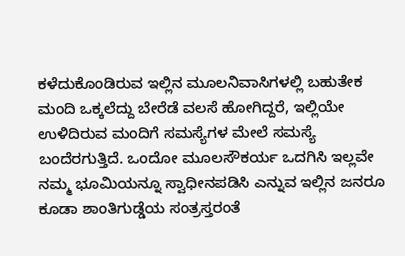ಕಳೆದುಕೊಂಡಿರುವ ಇಲ್ಲಿನ ಮೂಲನಿವಾಸಿಗಳಲ್ಲಿ ಬಹುತೇಕ ಮಂದಿ ಒಕ್ಕಲೆದ್ದು ಬೇರೆಡೆ ವಲಸೆ ಹೋಗಿದ್ದರೆ, ಇಲ್ಲಿಯೇ ಉಳಿದಿರುವ ಮಂದಿಗೆ ಸಮಸ್ಯೆಗಳ ಮೇಲೆ ಸಮಸ್ಯೆ ಬಂದೆರಗುತ್ತಿದೆ. ಒಂದೋ ಮೂಲಸೌಕರ್ಯ ಒದಗಿಸಿ ಇಲ್ಲವೇ ನಮ್ಮ ಭೂಮಿಯನ್ನೂ ಸ್ವಾಧೀನಪಡಿಸಿ ಎನ್ನುವ ಇಲ್ಲಿನ ಜನರೂ ಕೂಡಾ ಶಾಂತಿಗುಡ್ಡೆಯ ಸಂತ್ರಸ್ತರಂತೆ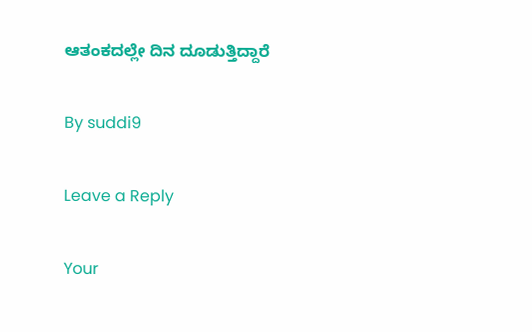ಆತಂಕದಲ್ಲೇ ದಿನ ದೂಡುತ್ತಿದ್ದಾರೆ

By suddi9

Leave a Reply

Your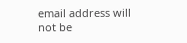email address will not be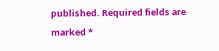published. Required fields are marked *